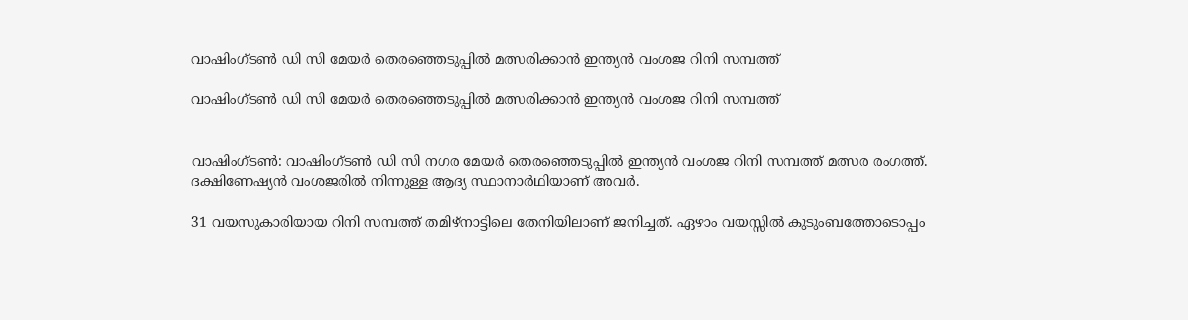വാഷിംഗ്ടണ്‍ ഡി സി മേയര്‍ തെരഞ്ഞെടുപ്പില്‍ മത്സരിക്കാന്‍ ഇന്ത്യന്‍ വംശജ റിനി സമ്പത്ത്

വാഷിംഗ്ടണ്‍ ഡി സി മേയര്‍ തെരഞ്ഞെടുപ്പില്‍ മത്സരിക്കാന്‍ ഇന്ത്യന്‍ വംശജ റിനി സമ്പത്ത്


വാഷിംഗ്ടണ്‍: വാഷിംഗ്ടണ്‍ ഡി സി നഗര മേയര്‍ തെരഞ്ഞെടുപ്പില്‍ ഇന്ത്യന്‍ വംശജ റിനി സമ്പത്ത് മത്സര രംഗത്ത്. ദക്ഷിണേഷ്യന്‍ വംശജരില്‍ നിന്നുള്ള ആദ്യ സ്ഥാനാര്‍ഥിയാണ് അവര്‍.

31 വയസുകാരിയായ റിനി സമ്പത്ത് തമിഴ്‌നാട്ടിലെ തേനിയിലാണ് ജനിച്ചത്. ഏഴാം വയസ്സില്‍ കുടുംബത്തോടൊപ്പം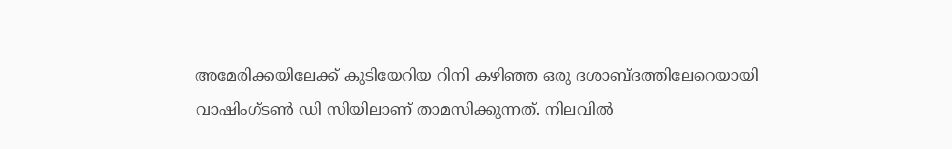അമേരിക്കയിലേക്ക് കുടിയേറിയ റിനി കഴിഞ്ഞ ഒരു ദശാബ്ദത്തിലേറെയായി വാഷിംഗ്ടണ്‍ ഡി സിയിലാണ് താമസിക്കുന്നത്. നിലവില്‍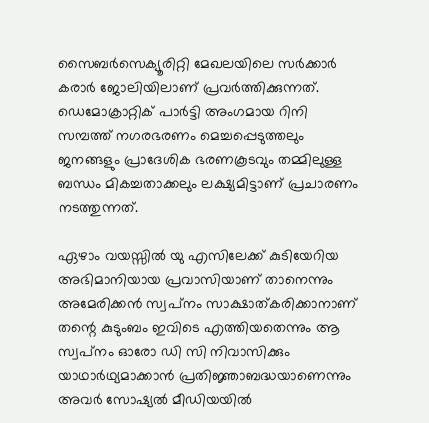സൈബര്‍സെക്യൂരിറ്റി മേഖലയിലെ സര്‍ക്കാര്‍ കരാര്‍ ജോലിയിലാണ് പ്രവര്‍ത്തിക്കുന്നത്. ഡെമോക്രാറ്റിക് പാര്‍ട്ടി അംഗമായ റിനി സമ്പത്ത് നഗരഭരണം മെച്ചപ്പെടുത്തലും ജനങ്ങളും പ്രാദേശിക ഭരണകൂടവും തമ്മിലുള്ള ബന്ധം മികച്ചതാക്കലും ലക്ഷ്യമിട്ടാണ് പ്രചാരണം നടത്തുന്നത്.

ഏഴാം വയസ്സില്‍ യു എസിലേക്ക് കുടിയേറിയ അഭിമാനിയായ പ്രവാസിയാണ് താനെന്നും അമേരിക്കന്‍ സ്വപ്‌നം സാക്ഷാത്കരിക്കാനാണ് തന്റെ കുടുംബം ഇവിടെ എത്തിയതെന്നും ആ സ്വപ്‌നം ഓരോ ഡി സി നിവാസിക്കും യാഥാര്‍ഥ്യമാക്കാന്‍ പ്രതിജ്ഞാബദ്ധയാണെന്നും അവര്‍ സോഷ്യല്‍ മീഡിയയില്‍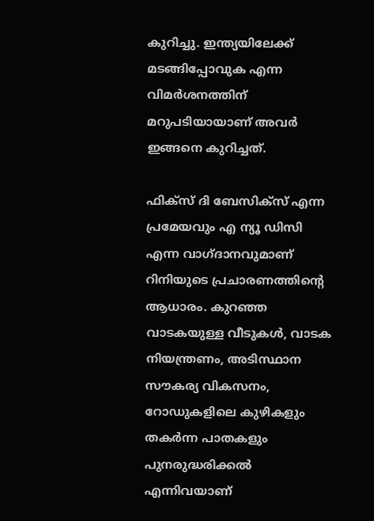കുറിച്ചു. ഇന്ത്യയിലേക്ക് മടങ്ങിപ്പോവുക എന്ന വിമര്‍ശനത്തിന് മറുപടിയായാണ് അവര്‍ ഇങ്ങനെ കുറിച്ചത്.

ഫിക്‌സ് ദി ബേസിക്‌സ് എന്ന പ്രമേയവും എ ന്യൂ ഡിസി എന്ന വാഗ്ദാനവുമാണ് റിനിയുടെ പ്രചാരണത്തിന്റെ ആധാരം. കുറഞ്ഞ വാടകയുള്ള വീടുകള്‍, വാടക നിയന്ത്രണം, അടിസ്ഥാന സൗകര്യ വികസനം, റോഡുകളിലെ കുഴികളും തകര്‍ന്ന പാതകളും പുനരുദ്ധരിക്കല്‍ എന്നിവയാണ്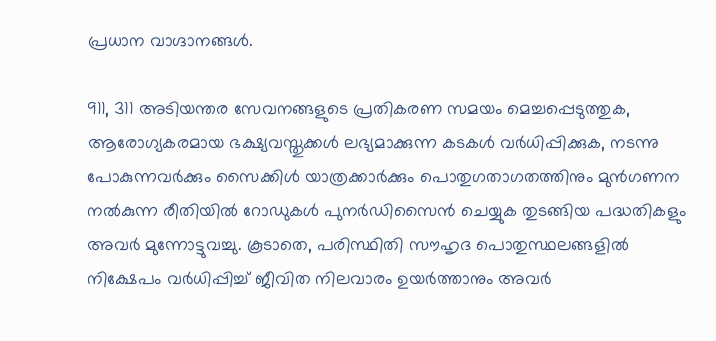പ്രധാന വാഗ്ദാനങ്ങള്‍.

911, 311 അടിയന്തര സേവനങ്ങളുടെ പ്രതികരണ സമയം മെച്ചപ്പെടുത്തുക, ആരോഗ്യകരമായ ഭക്ഷ്യവസ്തുക്കള്‍ ലഭ്യമാക്കുന്ന കടകള്‍ വര്‍ധിപ്പിക്കുക, നടന്നു പോകുന്നവര്‍ക്കും സൈക്കിള്‍ യാത്രക്കാര്‍ക്കും പൊതുഗതാഗതത്തിനും മുന്‍ഗണന നല്‍കുന്ന രീതിയില്‍ റോഡുകള്‍ പുനര്‍ഡിസൈന്‍ ചെയ്യുക തുടങ്ങിയ പദ്ധതികളും അവര്‍ മുന്നോട്ടുവച്ചു. കൂടാതെ, പരിസ്ഥിതി സൗഹൃദ പൊതുസ്ഥലങ്ങളില്‍ നിക്ഷേപം വര്‍ധിപ്പിച്ച് ജീവിത നിലവാരം ഉയര്‍ത്താനും അവര്‍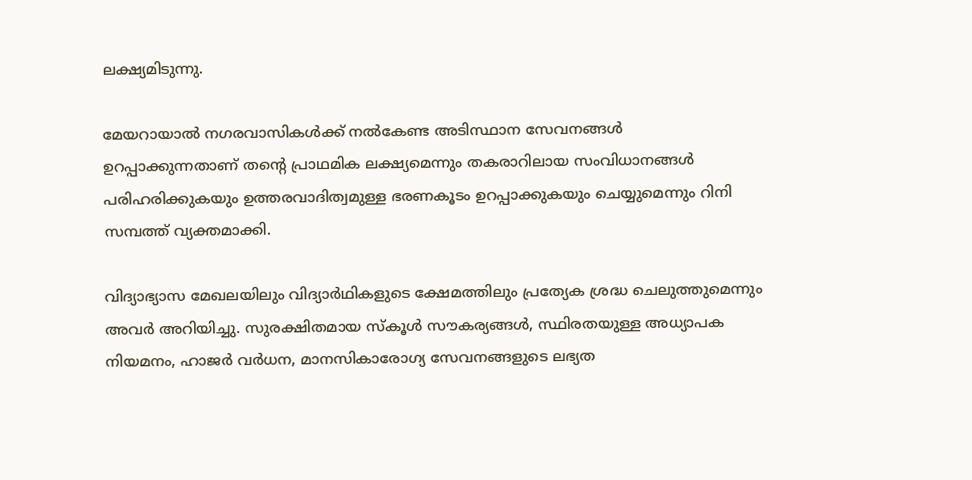ലക്ഷ്യമിടുന്നു.

മേയറായാല്‍ നഗരവാസികള്‍ക്ക് നല്‍കേണ്ട അടിസ്ഥാന സേവനങ്ങള്‍ ഉറപ്പാക്കുന്നതാണ് തന്റെ പ്രാഥമിക ലക്ഷ്യമെന്നും തകരാറിലായ സംവിധാനങ്ങള്‍ പരിഹരിക്കുകയും ഉത്തരവാദിത്വമുള്ള ഭരണകൂടം ഉറപ്പാക്കുകയും ചെയ്യുമെന്നും റിനി സമ്പത്ത് വ്യക്തമാക്കി.

വിദ്യാഭ്യാസ മേഖലയിലും വിദ്യാര്‍ഥികളുടെ ക്ഷേമത്തിലും പ്രത്യേക ശ്രദ്ധ ചെലുത്തുമെന്നും അവര്‍ അറിയിച്ചു. സുരക്ഷിതമായ സ്‌കൂള്‍ സൗകര്യങ്ങള്‍, സ്ഥിരതയുള്ള അധ്യാപക നിയമനം, ഹാജര്‍ വര്‍ധന, മാനസികാരോഗ്യ സേവനങ്ങളുടെ ലഭ്യത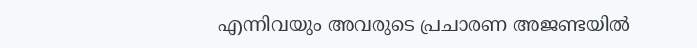എന്നിവയും അവരുടെ പ്രചാരണ അജണ്ടയില്‍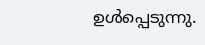ഉള്‍പ്പെടുന്നു.